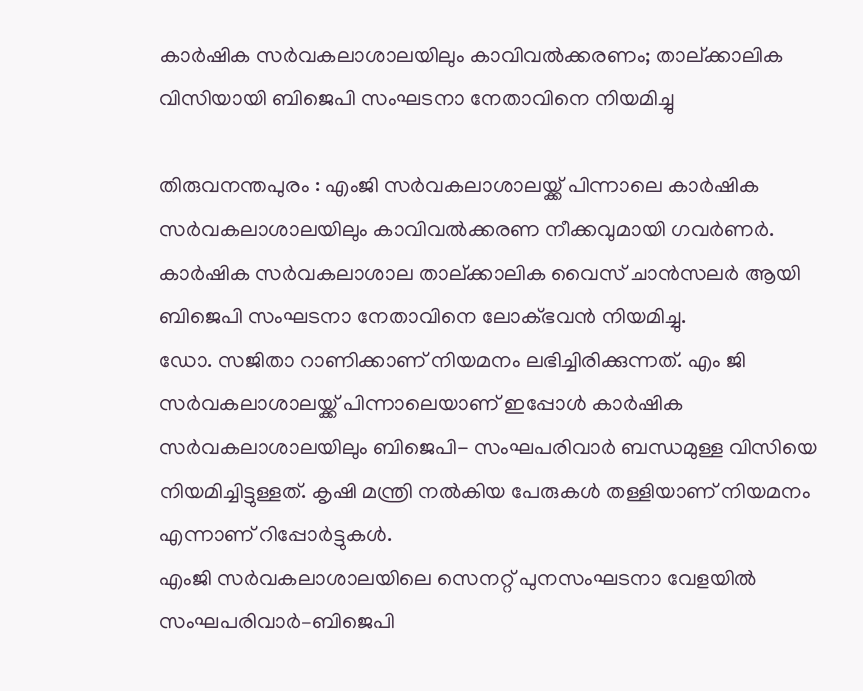കാർഷിക സർവകലാശാലയിലും കാവിവൽക്കരണം; താല്ക്കാലിക വിസിയായി ബിജെപി സംഘടനാ നേതാവിനെ നിയമിച്ചു

തിരുവനന്തപുരം : എംജി സർവകലാശാലയ്ക്ക് പിന്നാലെ കാർഷിക സർവകലാശാലയിലും കാവിവൽക്കരണ നീക്കവുമായി ഗവർണർ. കാർഷിക സർവകലാശാല താല്ക്കാലിക വൈസ് ചാൻസലർ ആയി ബിജെപി സംഘടനാ നേതാവിനെ ലോക്ഭവൻ നിയമിച്ചു.
ഡോ. സജിതാ റാണിക്കാണ് നിയമനം ലഭിച്ചിരിക്കുന്നത്. എം ജി സർവകലാശാലയ്ക്ക് പിന്നാലെയാണ് ഇപ്പോൾ കാർഷിക സർവകലാശാലയിലും ബിജെപി- സംഘപരിവാർ ബന്ധമുള്ള വിസിയെ നിയമിച്ചിട്ടുള്ളത്. കൃഷി മന്ത്രി നൽകിയ പേരുകൾ തള്ളിയാണ് നിയമനം എന്നാണ് റിപ്പോർട്ടുകൾ.
എംജി സർവകലാശാലയിലെ സെനറ്റ് പുനസംഘടനാ വേളയിൽ സംഘപരിവാർ–ബിജെപി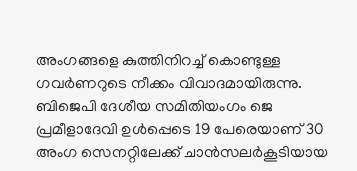അംഗങ്ങളെ കുത്തിനിറച്ച് കൊണ്ടുള്ള ഗവർണറുടെ നീക്കം വിവാദമായിരുന്നു. ബിജെപി ദേശീയ സമിതിയംഗം ജെ പ്രമീളാദേവി ഉൾപ്പെടെ 19 പേരെയാണ് 30 അംഗ സെനറ്റിലേക്ക് ചാൻസലർകൂടിയായ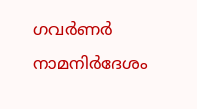ഗവർണർ നാമനിർദേശം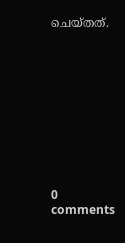ചെയ്തത്.











0 comments